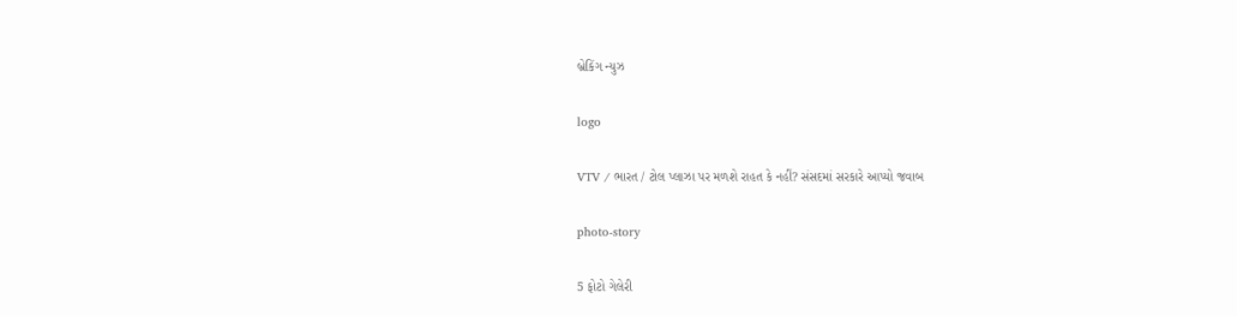બ્રેકિંગ ન્યુઝ

logo

VTV / ભારત / ટોલ પ્લાઝા પર મળશે રાહત કે નહીં? સંસદમાં સરકારે આપ્યો જવાબ

photo-story

5 ફોટો ગેલેરી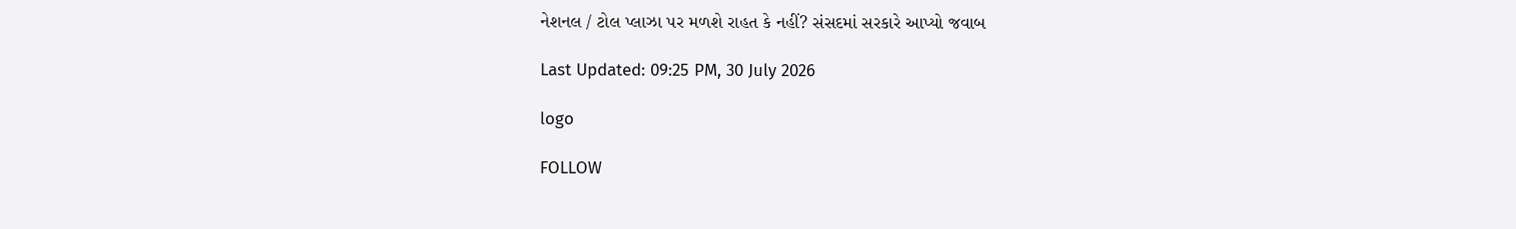નેશનલ / ટોલ પ્લાઝા પર મળશે રાહત કે નહીં? સંસદમાં સરકારે આપ્યો જવાબ

Last Updated: 09:25 PM, 30 July 2026

logo

FOLLOW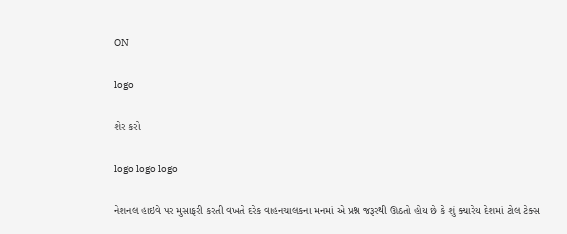ON

logo

શેર કરો

logo logo logo

નેશનલ હાઇવે પર મુસાફરી કરતી વખતે દરેક વાહનચાલકના મનમાં એ પ્રશ્ન જરૂરથી ઊઠતો હોય છે કે શું ક્યારેય દેશમાં ટોલ ટેક્સ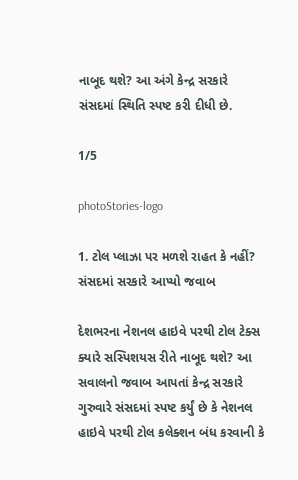નાબૂદ થશે? આ અંગે કેન્દ્ર સરકારે સંસદમાં સ્થિતિ સ્પષ્ટ કરી દીધી છે.

1/5

photoStories-logo

1. ટોલ પ્લાઝા પર મળશે રાહત કે નહીં? સંસદમાં સરકારે આપ્યો જવાબ

દેશભરના નેશનલ હાઇવે પરથી ટોલ ટેક્સ ક્યારે સસ્પિશયસ રીતે નાબૂદ થશે? આ સવાલનો જવાબ આપતાં કેન્દ્ર સરકારે ગુરુવારે સંસદમાં સ્પષ્ટ કર્યું છે કે નેશનલ હાઇવે પરથી ટોલ કલેક્શન બંધ કરવાની કે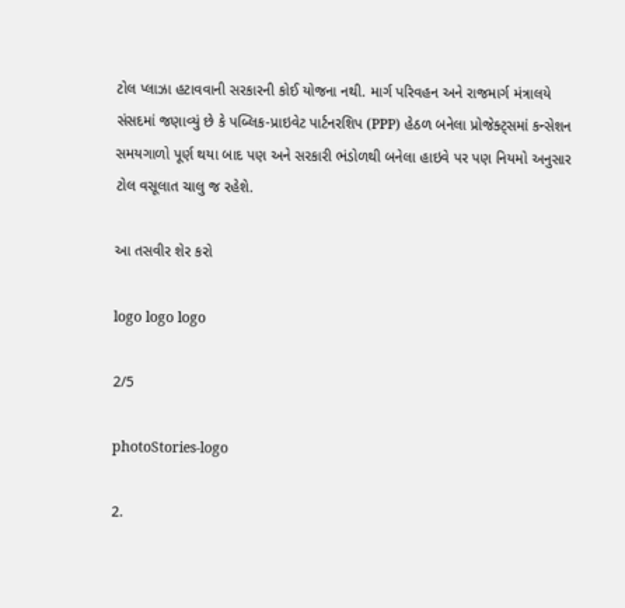ટોલ પ્લાઝા હટાવવાની સરકારની કોઈ યોજના નથી. માર્ગ પરિવહન અને રાજમાર્ગ મંત્રાલયે સંસદમાં જણાવ્યું છે કે પબ્લિક-પ્રાઇવેટ પાર્ટનરશિપ (PPP) હેઠળ બનેલા પ્રોજેક્ટ્સમાં કન્સેશન સમયગાળો પૂર્ણ થયા બાદ પણ અને સરકારી ભંડોળથી બનેલા હાઇવે પર પણ નિયમો અનુસાર ટોલ વસૂલાત ચાલુ જ રહેશે.

આ તસવીર શેર કરો

logo logo logo

2/5

photoStories-logo

2.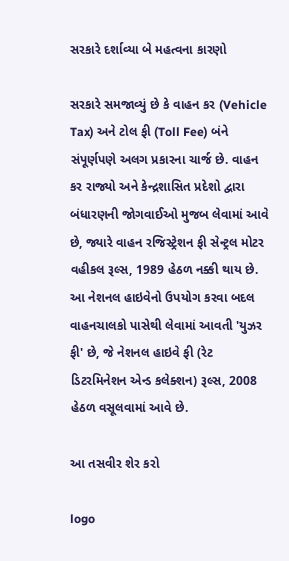સરકારે દર્શાવ્યા બે મહત્વના કારણો

સરકારે સમજાવ્યું છે કે વાહન કર (Vehicle Tax) અને ટોલ ફી (Toll Fee) બંને સંપૂર્ણપણે અલગ પ્રકારના ચાર્જ છે. વાહન કર રાજ્યો અને કેન્દ્રશાસિત પ્રદેશો દ્વારા બંધારણની જોગવાઈઓ મુજબ લેવામાં આવે છે, જ્યારે વાહન રજિસ્ટ્રેશન ફી સેન્ટ્રલ મોટર વહીકલ રૂલ્સ, 1989 હેઠળ નક્કી થાય છે. આ નેશનલ હાઇવેનો ઉપયોગ કરવા બદલ વાહનચાલકો પાસેથી લેવામાં આવતી 'યુઝર ફી' છે, જે નેશનલ હાઇવે ફી (રેટ ડિટરમિનેશન એન્ડ કલેક્શન) રૂલ્સ, 2008 હેઠળ વસૂલવામાં આવે છે.

આ તસવીર શેર કરો

logo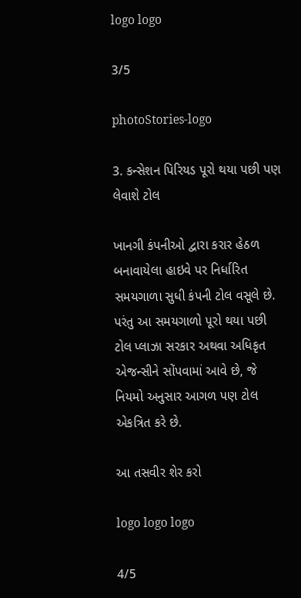logo logo

3/5

photoStories-logo

3. કન્સેશન પિરિયડ પૂરો થયા પછી પણ લેવાશે ટોલ

ખાનગી કંપનીઓ દ્વારા કરાર હેઠળ બનાવાયેલા હાઇવે પર નિર્ધારિત સમયગાળા સુધી કંપની ટોલ વસૂલે છે. પરંતુ આ સમયગાળો પૂરો થયા પછી ટોલ પ્લાઝા સરકાર અથવા અધિકૃત એજન્સીને સોંપવામાં આવે છે, જે નિયમો અનુસાર આગળ પણ ટોલ એકત્રિત કરે છે.

આ તસવીર શેર કરો

logo logo logo

4/5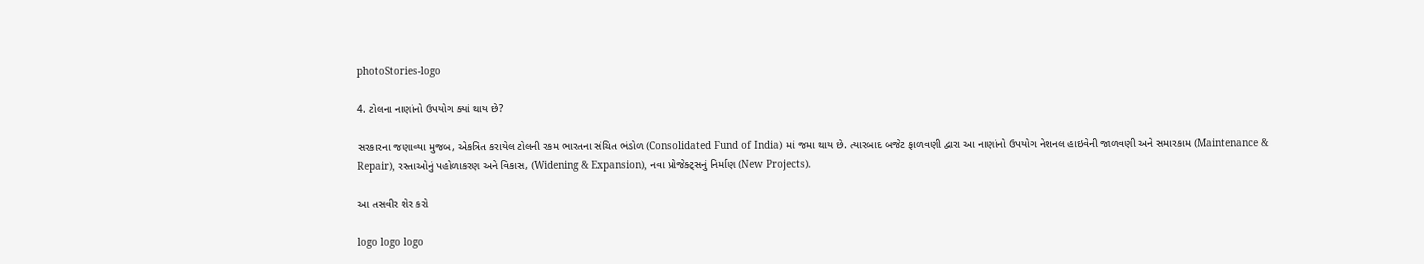photoStories-logo

4. ટોલના નાણાંનો ઉપયોગ ક્યાં થાય છે?

સરકારના જણાવ્યા મુજબ, એકત્રિત કરાયેલ ટોલની રકમ ભારતના સંચિત ભંડોળ (Consolidated Fund of India) માં જમા થાય છે. ત્યારબાદ બજેટ ફાળવણી દ્વારા આ નાણાંનો ઉપયોગ નેશનલ હાઇવેની જાળવણી અને સમારકામ (Maintenance & Repair), રસ્તાઓનું પહોળાકરણ અને વિકાસ, (Widening & Expansion), નવા પ્રોજેક્ટ્સનું નિર્માણ (New Projects).

આ તસવીર શેર કરો

logo logo logo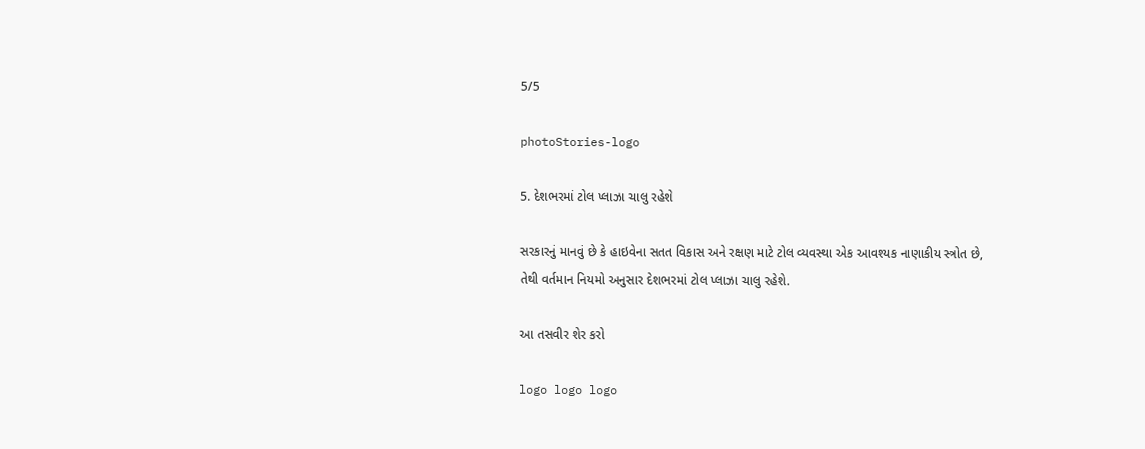5/5

photoStories-logo

5. દેશભરમાં ટોલ પ્લાઝા ચાલુ રહેશે

સરકારનું માનવું છે કે હાઇવેના સતત વિકાસ અને રક્ષણ માટે ટોલ વ્યવસ્થા એક આવશ્યક નાણાકીય સ્ત્રોત છે, તેથી વર્તમાન નિયમો અનુસાર દેશભરમાં ટોલ પ્લાઝા ચાલુ રહેશે.

આ તસવીર શેર કરો

logo logo logo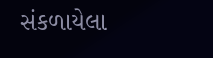સંકળાયેલા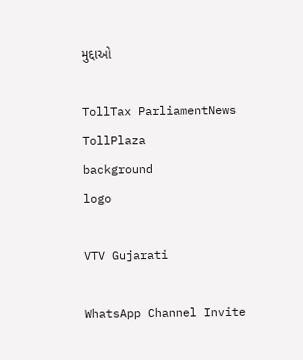મુદ્દાઓ

TollTax ParliamentNews TollPlaza
background
logo

VTV Gujarati

WhatsApp Channel Invite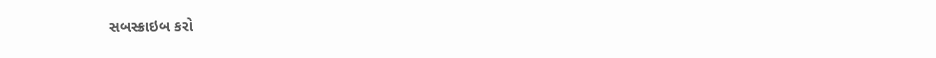સબસ્ક્રાઇબ કરો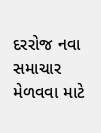દરરોજ નવા સમાચાર મેળવવા માટે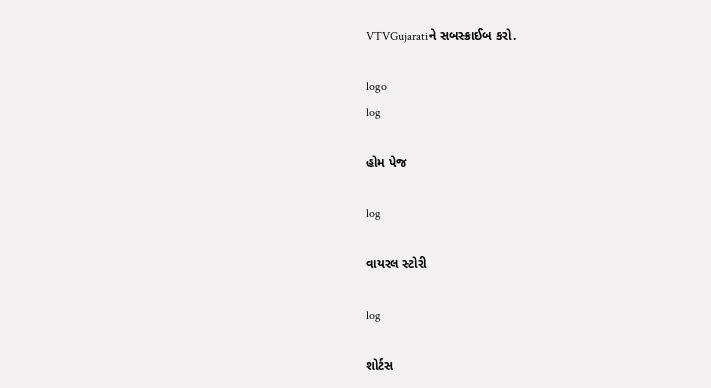VTVGujaratiને સબસ્ક્રાઈબ કરો.

logo
log

હોમ પેજ

log

વાયરલ સ્ટોરી

log

શોર્ટસ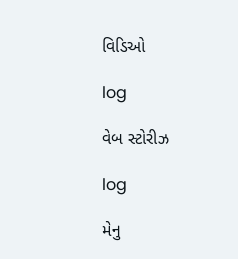વિડિઓ

log

વેબ સ્ટોરીઝ

log

મેનુ